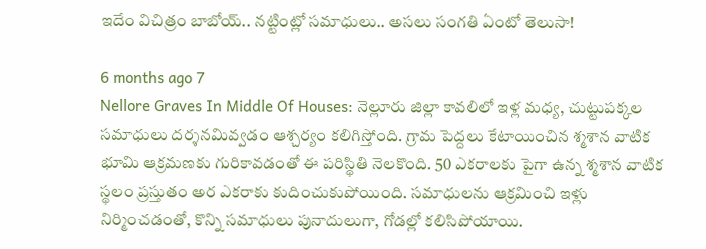ఇదేం విచిత్రం బాబోయ్.. నట్టింట్లో సమాధులు.. అసలు సంగతి ఏంటో తెలుసా!

6 months ago 7
Nellore Graves In Middle Of Houses: నెల్లూరు జిల్లా కావలిలో ఇళ్ల మధ్య, చుట్టుపక్కల సమాధులు దర్శనమివ్వడం ఆశ్చర్యం కలిగిస్తోంది. గ్రామ పెద్దలు కేటాయించిన శ్మశాన వాటిక భూమి ఆక్రమణకు గురికావడంతో ఈ పరిస్థితి నెలకొంది. 50 ఎకరాలకు పైగా ఉన్న శ్మశాన వాటిక స్థలం ప్రస్తుతం అర ఎకరాకు కుదించుకుపోయింది. సమాధులను ఆక్రమించి ఇళ్లు నిర్మించడంతో, కొన్ని సమాధులు పునాదులుగా, గోడల్లో కలిసిపోయాయి.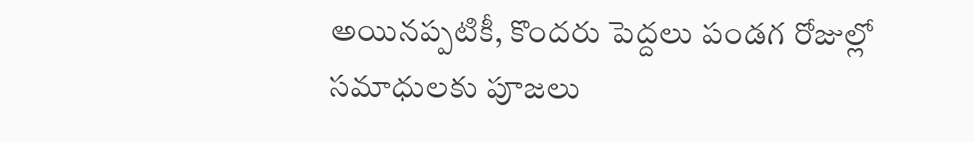అయినప్పటికీ, కొందరు పెద్దలు పండగ రోజుల్లో సమాధులకు పూజలు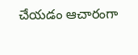చేయడం ఆచారంగా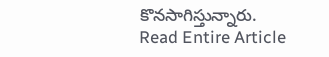కొనసాగిస్తున్నారు.
Read Entire Article